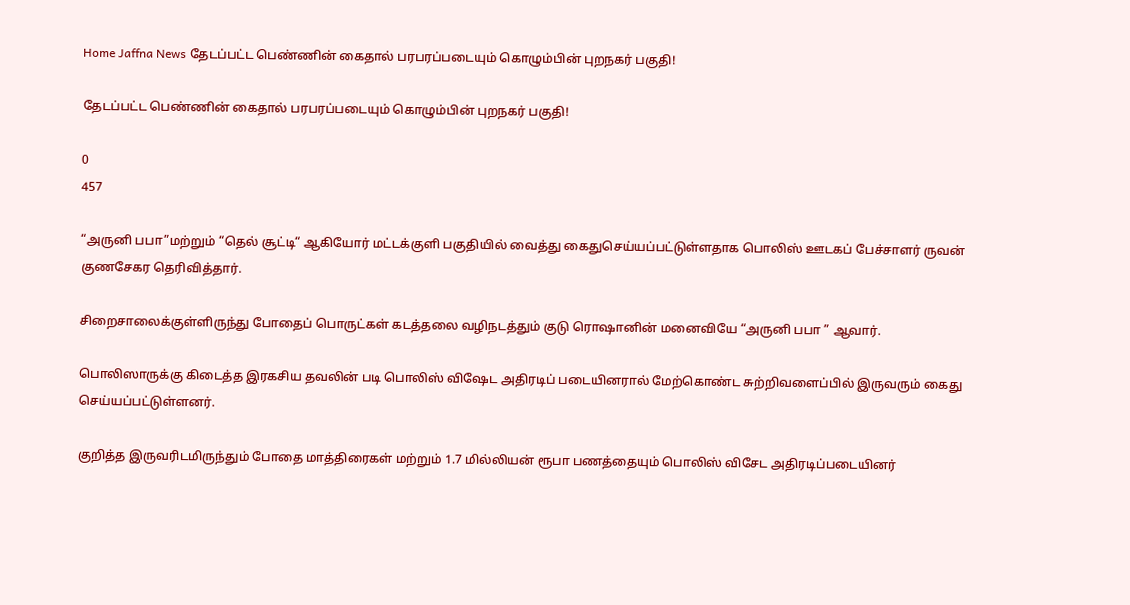Home Jaffna News தேடப்பட்ட பெண்ணின் கைதால் பரபரப்படையும் கொழும்பின் புறநகர் பகுதி!

தேடப்பட்ட பெண்ணின் கைதால் பரபரப்படையும் கொழும்பின் புறநகர் பகுதி!

0
457

“அருனி பபா”மற்றும் “தெல் சூட்டி“ ஆகியோர் மட்டக்குளி பகுதியில் வைத்து கைதுசெய்யப்பட்டுள்ளதாக பொலிஸ் ஊடகப் பேச்சாளர் ருவன் குணசேகர தெரிவித்தார்.

சிறைசாலைக்குள்ளிருந்து போதைப் பொருட்கள் கடத்தலை வழிநடத்தும் குடு ரொஷானின் மனைவியே “அருனி பபா ” ஆவார்.

பொலிஸாருக்கு கிடைத்த இரகசிய தவலின் படி பொலிஸ் விஷேட அதிரடிப் படையினரால் மேற்கொண்ட சுற்றிவளைப்பில் இருவரும் கைது செய்யப்பட்டுள்ளனர்.

குறித்த இருவரிடமிருந்தும் போதை மாத்திரைகள் மற்றும் 1.7 மில்லியன் ரூபா பணத்தையும் பொலிஸ் விசேட அதிரடிப்படையினர்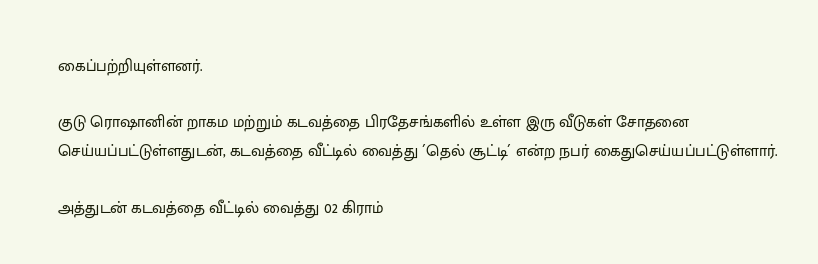கைப்பற்றியுள்ளனர்.

குடு ரொஷானின் றாகம மற்றும் கடவத்தை பிரதேசங்களில் உள்ள இரு வீடுகள் சோதனை செய்யப்பட்டுள்ளதுடன், கடவத்தை வீட்டில் வைத்து ´தெல் சூட்டி´ என்ற நபர் கைதுசெய்யப்பட்டுள்ளார்.

அத்துடன் கடவத்தை வீட்டில் வைத்து 02 கிராம்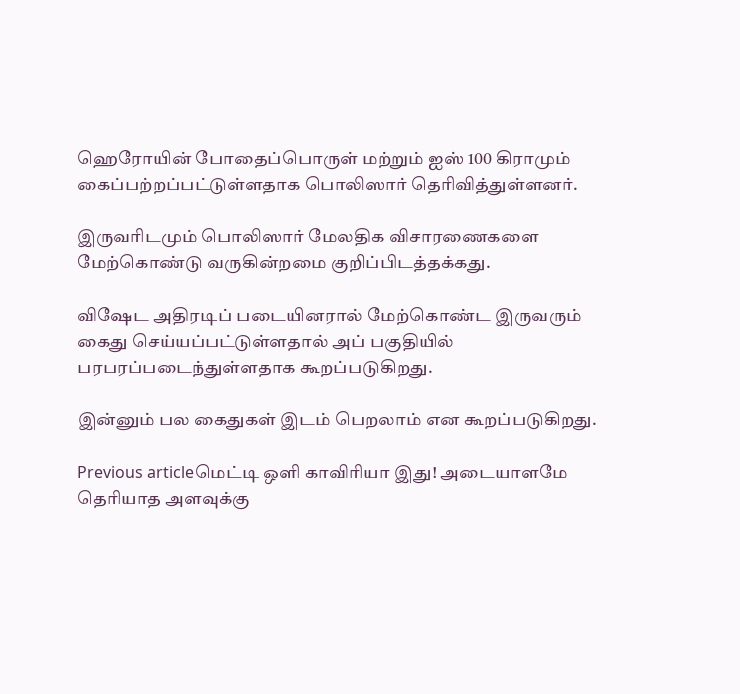ஹெரோயின் போதைப்பொருள் மற்றும் ஐஸ் 100 கிராமும் கைப்பற்றப்பட்டுள்ளதாக பொலிஸார் தெரிவித்துள்ளனர்.

இருவரிடமும் பொலிஸார் மேலதிக விசாரணைகளை மேற்கொண்டு வருகின்றமை குறிப்பிடத்தக்கது.

விஷேட அதிரடிப் படையினரால் மேற்கொண்ட இருவரும் கைது செய்யப்பட்டுள்ளதால் அப் பகுதியில் பரபரப்படைந்துள்ளதாக கூறப்படுகிறது.

இன்னும் பல கைதுகள் இடம் பெறலாம் என கூறப்படுகிறது.

Previous articleமெட்டி ஒளி காவிரியா இது! அடையாளமே தெரியாத அளவுக்கு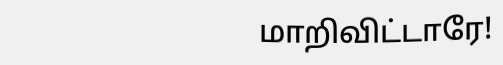மாறிவிட்டாரே!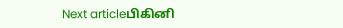Next articleபிகினி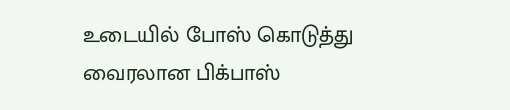உடையில் போஸ் கொடுத்து வைரலான பிக்பாஸ்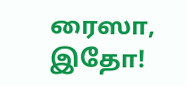ரைஸா, இதோ!